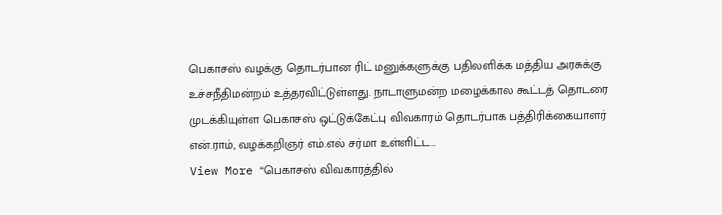பெகாசஸ் வழக்கு தொடர்பான ரிட் மனுக்களுக்கு பதிலளிக்க மத்திய அரசுக்கு உச்சநீதிமன்றம் உத்தரவிட்டுள்ளது. நாடாளுமன்ற மழைக்கால கூட்டத் தொடரை முடக்கியுள்ள பெகாசஸ் ஒட்டுக்கேட்பு விவகாரம் தொடர்பாக பத்திரிக்கையாளர் என்.ராம், வழக்கறிஞர் எம்.எல் சர்மா உள்ளிட்ட…
View More “பெகாசஸ் விவகாரத்தில்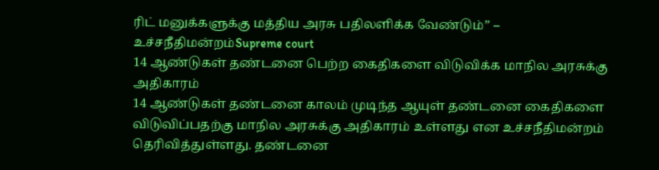ரிட் மனுக்களுக்கு மத்திய அரசு பதிலளிக்க வேண்டும்” – உச்சநீதிமன்றம்Supreme court
14 ஆண்டுகள் தண்டனை பெற்ற கைதிகளை விடுவிக்க மாநில அரசுக்கு அதிகாரம்
14 ஆண்டுகள் தண்டனை காலம் முடிந்த ஆயுள் தண்டனை கைதிகளை விடுவிப்பதற்கு மாநில அரசுக்கு அதிகாரம் உள்ளது என உச்சநீதிமன்றம் தெரிவித்துள்ளது. தண்டனை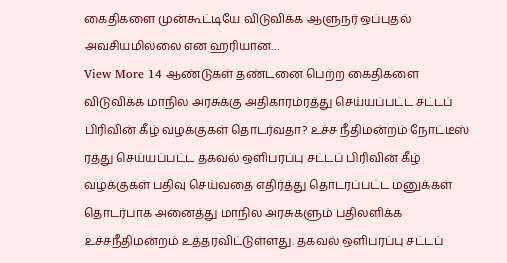கைதிகளை முன்கூட்டியே விடுவிக்க ஆளுநர் ஒப்புதல் அவசியமில்லை என ஹரியான…
View More 14 ஆண்டுகள் தண்டனை பெற்ற கைதிகளை விடுவிக்க மாநில அரசுக்கு அதிகாரம்ரத்து செய்யப்பட்ட சட்டப் பிரிவின் கீழ் வழக்குகள் தொடர்வதா? உச்ச நீதிமன்றம் நோட்டீஸ்
ரத்து செய்யப்பட்ட தகவல் ஒளிபரப்பு சட்டப் பிரிவின் கீழ் வழக்குகள் பதிவு செய்வதை எதிர்த்து தொடரப்பட்ட மனுக்கள் தொடர்பாக அனைத்து மாநில அரசுகளும் பதிலளிக்க உச்சநீதிமன்றம் உத்தரவிட்டுள்ளது. தகவல் ஒளிபரப்பு சட்டப்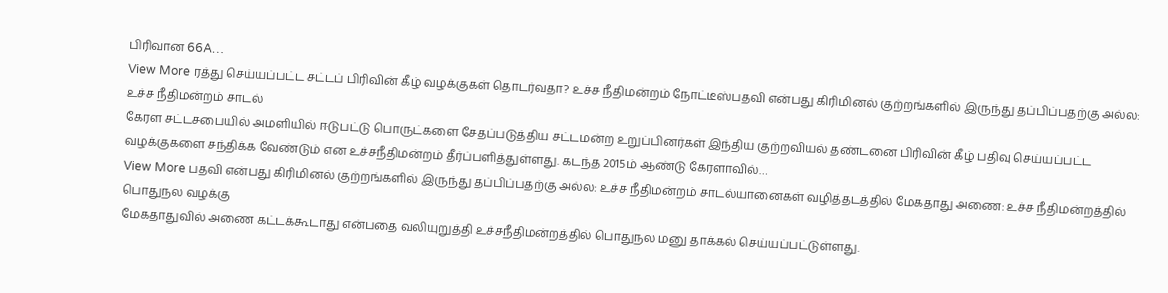பிரிவான 66A…
View More ரத்து செய்யப்பட்ட சட்டப் பிரிவின் கீழ் வழக்குகள் தொடர்வதா? உச்ச நீதிமன்றம் நோட்டீஸ்பதவி என்பது கிரிமினல் குற்றங்களில் இருந்து தப்பிப்பதற்கு அல்ல: உச்ச நீதிமன்றம் சாடல்
கேரள சட்டசபையில் அமளியில் ஈடுபட்டு பொருட்களை சேதப்படுத்திய சட்டமன்ற உறுப்பினர்கள் இந்திய குற்றவியல் தண்டனை பிரிவின் கீழ் பதிவு செய்யப்பட்ட வழக்குகளை சந்திக்க வேண்டும் என உச்சநீதிமன்றம் தீர்ப்பளித்துள்ளது. கடந்த 2015ம் ஆண்டு கேரளாவில்…
View More பதவி என்பது கிரிமினல் குற்றங்களில் இருந்து தப்பிப்பதற்கு அல்ல: உச்ச நீதிமன்றம் சாடல்யானைகள் வழித்தடத்தில் மேகதாது அணை: உச்ச நீதிமன்றத்தில் பொதுநல வழக்கு
மேகதாதுவில் அணை கட்டக்கூடாது என்பதை வலியுறுத்தி உச்சநீதிமன்றத்தில் பொதுநல மனு தாக்கல் செய்யப்பட்டுள்ளது.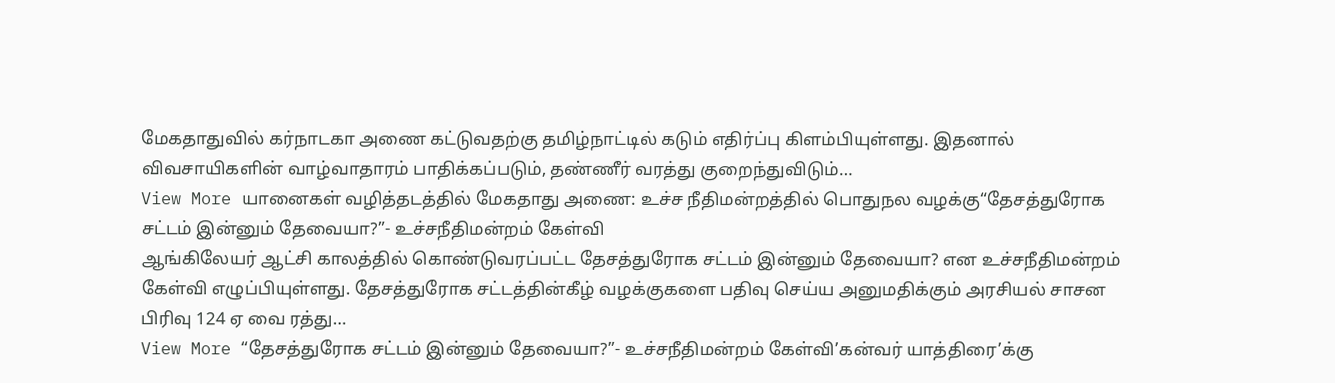மேகதாதுவில் கர்நாடகா அணை கட்டுவதற்கு தமிழ்நாட்டில் கடும் எதிர்ப்பு கிளம்பியுள்ளது. இதனால் விவசாயிகளின் வாழ்வாதாரம் பாதிக்கப்படும், தண்ணீர் வரத்து குறைந்துவிடும்…
View More யானைகள் வழித்தடத்தில் மேகதாது அணை: உச்ச நீதிமன்றத்தில் பொதுநல வழக்கு“தேசத்துரோக சட்டம் இன்னும் தேவையா?”- உச்சநீதிமன்றம் கேள்வி
ஆங்கிலேயர் ஆட்சி காலத்தில் கொண்டுவரப்பட்ட தேசத்துரோக சட்டம் இன்னும் தேவையா? என உச்சநீதிமன்றம் கேள்வி எழுப்பியுள்ளது. தேசத்துரோக சட்டத்தின்கீழ் வழக்குகளை பதிவு செய்ய அனுமதிக்கும் அரசியல் சாசன பிரிவு 124 ஏ வை ரத்து…
View More “தேசத்துரோக சட்டம் இன்னும் தேவையா?”- உச்சநீதிமன்றம் கேள்வி’கன்வர் யாத்திரை’க்கு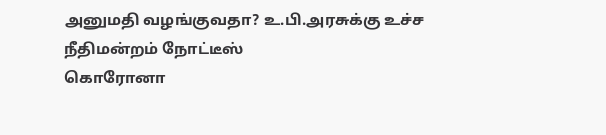அனுமதி வழங்குவதா? உ.பி.அரசுக்கு உச்ச நீதிமன்றம் நோட்டீஸ்
கொரோனா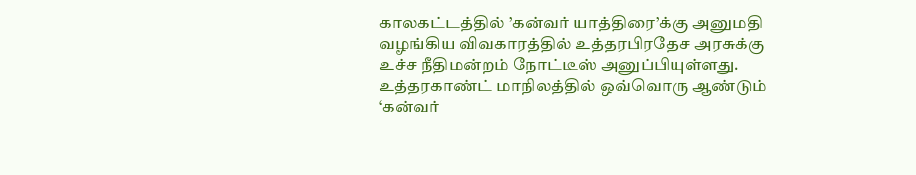காலகட்டத்தில் ’கன்வர் யாத்திரை’க்கு அனுமதி வழங்கிய விவகாரத்தில் உத்தரபிரதேச அரசுக்கு உச்ச நீதிமன்றம் நோட்டீஸ் அனுப்பியுள்ளது. உத்தரகாண்ட் மாநிலத்தில் ஒவ்வொரு ஆண்டும் ‘கன்வர்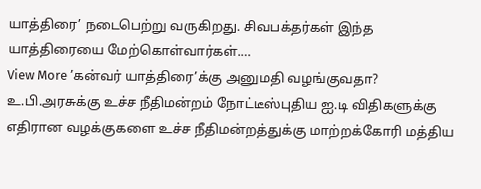யாத்திரை’ நடைபெற்று வருகிறது. சிவபக்தர்கள் இந்த யாத்திரையை மேற்கொள்வார்கள்.…
View More ’கன்வர் யாத்திரை’க்கு அனுமதி வழங்குவதா? உ.பி.அரசுக்கு உச்ச நீதிமன்றம் நோட்டீஸ்புதிய ஐ.டி விதிகளுக்கு எதிரான வழக்குகளை உச்ச நீதிமன்றத்துக்கு மாற்றக்கோரி மத்திய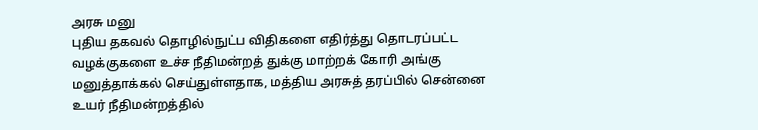அரசு மனு
புதிய தகவல் தொழில்நுட்ப விதிகளை எதிர்த்து தொடரப்பட்ட வழக்குகளை உச்ச நீதிமன்றத் துக்கு மாற்றக் கோரி அங்கு மனுத்தாக்கல் செய்துள்ளதாக, மத்திய அரசுத் தரப்பில் சென்னை உயர் நீதிமன்றத்தில்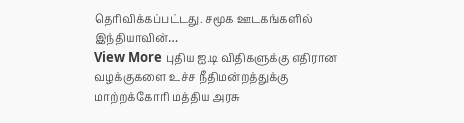தெரிவிக்கப்பட்டது. சமூக ஊடகங்களில் இந்தியாவின்…
View More புதிய ஐ.டி விதிகளுக்கு எதிரான வழக்குகளை உச்ச நீதிமன்றத்துக்கு மாற்றக்கோரி மத்திய அரசு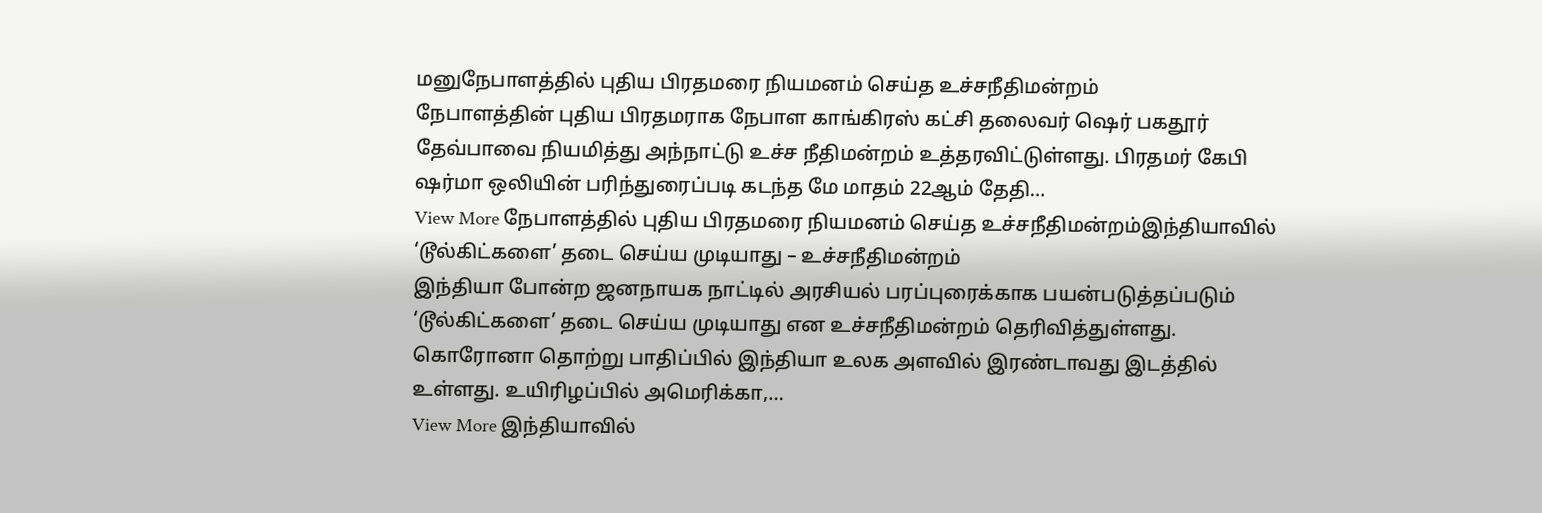மனுநேபாளத்தில் புதிய பிரதமரை நியமனம் செய்த உச்சநீதிமன்றம்
நேபாளத்தின் புதிய பிரதமராக நேபாள காங்கிரஸ் கட்சி தலைவர் ஷெர் பகதூர் தேவ்பாவை நியமித்து அந்நாட்டு உச்ச நீதிமன்றம் உத்தரவிட்டுள்ளது. பிரதமர் கேபி ஷர்மா ஒலியின் பரிந்துரைப்படி கடந்த மே மாதம் 22ஆம் தேதி…
View More நேபாளத்தில் புதிய பிரதமரை நியமனம் செய்த உச்சநீதிமன்றம்இந்தியாவில் ‘டூல்கிட்களை’ தடை செய்ய முடியாது – உச்சநீதிமன்றம்
இந்தியா போன்ற ஜனநாயக நாட்டில் அரசியல் பரப்புரைக்காக பயன்படுத்தப்படும் ‘டூல்கிட்களை’ தடை செய்ய முடியாது என உச்சநீதிமன்றம் தெரிவித்துள்ளது. கொரோனா தொற்று பாதிப்பில் இந்தியா உலக அளவில் இரண்டாவது இடத்தில் உள்ளது. உயிரிழப்பில் அமெரிக்கா,…
View More இந்தியாவில்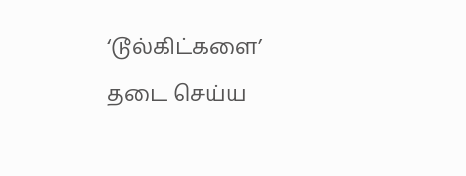‘டூல்கிட்களை’ தடை செய்ய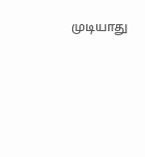முடியாது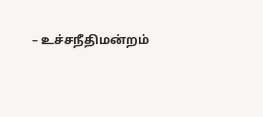– உச்சநீதிமன்றம்